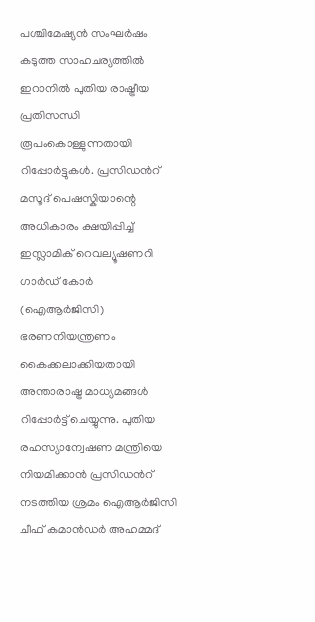പശ്ചിമേഷ്യൻ സംഘർഷം കടുത്ത സാഹചര്യത്തിൽ ഇറാനിൽ പുതിയ രാഷ്ട്രീയ പ്രതിസന്ധി രൂപംകൊള്ളുന്നതായി റിപ്പോർട്ടുകൾ. പ്രസിഡൻറ് മസൂദ് പെഷസ്കിയാന്റെ അധികാരം ക്ഷയിപ്പിച്ച് ഇസ്ലാമിക് റെവല്യൂഷണറി ഗാർഡ് കോർ (ഐആർജിസി) ഭരണനിയന്ത്രണം കൈക്കലാക്കിയതായി അന്താരാഷ്ട്ര മാധ്യമങ്ങൾ റിപ്പോർട്ട് ചെയ്യുന്നു. പുതിയ രഹസ്യാന്വേഷണ മന്ത്രിയെ നിയമിക്കാൻ പ്രസിഡൻറ് നടത്തിയ ശ്രമം ഐആർജിസി ചീഫ് കമാൻഡർ അഹമ്മദ്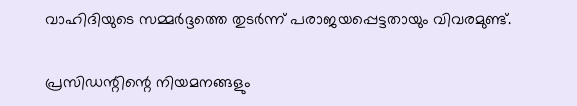വാഹിദിയുടെ സമ്മർദ്ദത്തെ തുടർന്ന് പരാജയപ്പെട്ടതായും വിവരമുണ്ട്.

പ്രസിഡന്റിന്റെ നിയമനങ്ങളും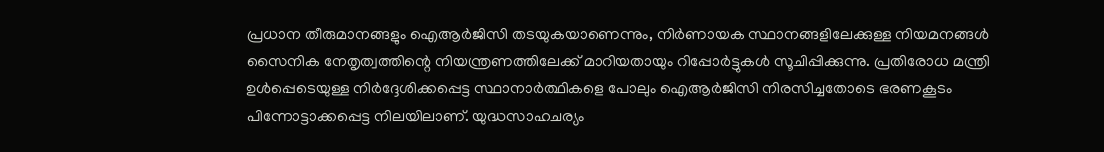പ്രധാന തീരുമാനങ്ങളും ഐആർജിസി തടയുകയാണെന്നും, നിർണായക സ്ഥാനങ്ങളിലേക്കുള്ള നിയമനങ്ങൾ സൈനിക നേതൃത്വത്തിന്റെ നിയന്ത്രണത്തിലേക്ക് മാറിയതായും റിപ്പോർട്ടുകൾ സൂചിപ്പിക്കുന്നു. പ്രതിരോധ മന്ത്രി ഉൾപ്പെടെയുള്ള നിർദ്ദേശിക്കപ്പെട്ട സ്ഥാനാർത്ഥികളെ പോലും ഐആർജിസി നിരസിച്ചതോടെ ഭരണകൂടം പിന്നോട്ടാക്കപ്പെട്ട നിലയിലാണ്. യുദ്ധസാഹചര്യം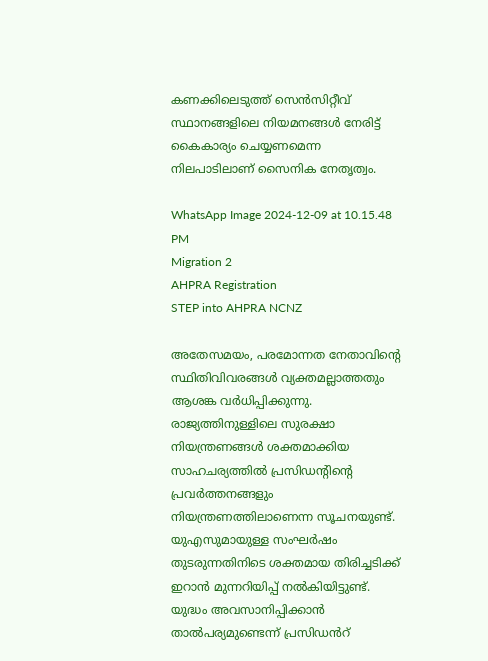കണക്കിലെടുത്ത് സെൻസിറ്റീവ് സ്ഥാനങ്ങളിലെ നിയമനങ്ങൾ നേരിട്ട് കൈകാര്യം ചെയ്യണമെന്ന നിലപാടിലാണ് സൈനിക നേതൃത്വം.

WhatsApp Image 2024-12-09 at 10.15.48 PM
Migration 2
AHPRA Registration
STEP into AHPRA NCNZ

അതേസമയം, പരമോന്നത നേതാവിന്റെ സ്ഥിതിവിവരങ്ങൾ വ്യക്തമല്ലാത്തതും ആശങ്ക വർധിപ്പിക്കുന്നു. രാജ്യത്തിനുള്ളിലെ സുരക്ഷാ നിയന്ത്രണങ്ങൾ ശക്തമാക്കിയ സാഹചര്യത്തിൽ പ്രസിഡന്റിന്റെ പ്രവർത്തനങ്ങളും നിയന്ത്രണത്തിലാണെന്ന സൂചനയുണ്ട്. യുഎസുമായുള്ള സംഘർഷം തുടരുന്നതിനിടെ ശക്തമായ തിരിച്ചടിക്ക് ഇറാൻ മുന്നറിയിപ്പ് നൽകിയിട്ടുണ്ട്. യുദ്ധം അവസാനിപ്പിക്കാൻ താൽപര്യമുണ്ടെന്ന് പ്രസിഡൻറ്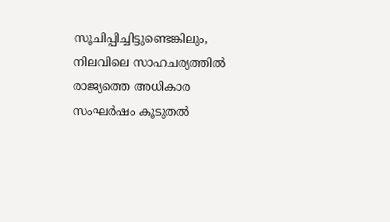സൂചിപ്പിച്ചിട്ടുണ്ടെങ്കിലും, നിലവിലെ സാഹചര്യത്തിൽ രാജ്യത്തെ അധികാര സംഘർഷം കൂടുതൽ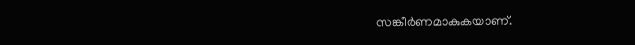സങ്കീർണമാകുകയാണ്.